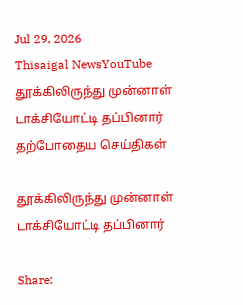Jul 29, 2026
Thisaigal NewsYouTube
தூக்கிலிருந்து முன்னாள் டாக்சியோட்டி தப்பினார்
தற்போதைய செய்திகள்

தூக்கிலிருந்து முன்னாள் டாக்சியோட்டி தப்பினார்

Share: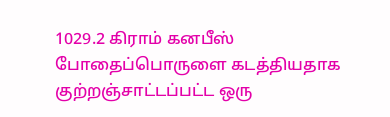1029.2 கிராம் கனபீஸ் போதைப்பொருளை கடத்தியதாக குற்றஞ்சாட்டப்பட்ட ஒரு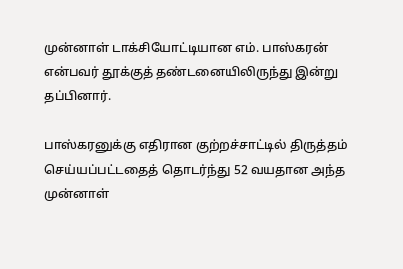முன்னாள் டாக்சியோட்டியான எம். பாஸ்கரன் என்பவர் தூக்குத் தண்டனையிலிருந்து இன்று தப்பினார்.

பாஸ்கரனுக்கு எதிரான குற்றச்சாட்டில் திருத்தம் செய்யப்பட்டதைத் தொடர்ந்து 52 வயதான அந்த முன்னாள்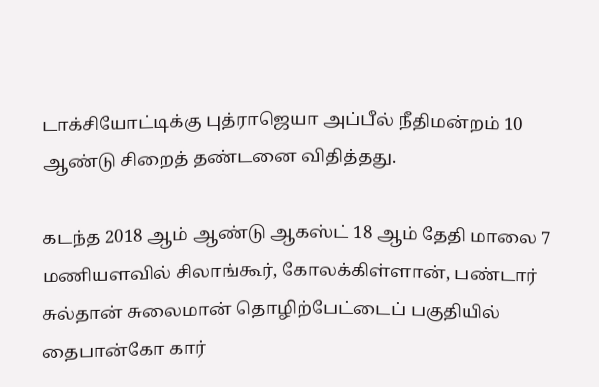டாக்சியோட்டிக்கு புத்ராஜெயா அப்பீல் நீதிமன்றம் 10 ஆண்டு சிறைத் தண்டனை விதித்தது.

கடந்த 2018 ஆம் ஆண்டு ஆகஸ்ட் 18 ஆம் தேதி மாலை 7 மணியளவில் சிலாங்கூர், கோலக்கிள்ளான், பண்டார் சுல்தான் சுலைமான் தொழிற்பேட்டைப் பகுதியில் தைபான்கோ கார்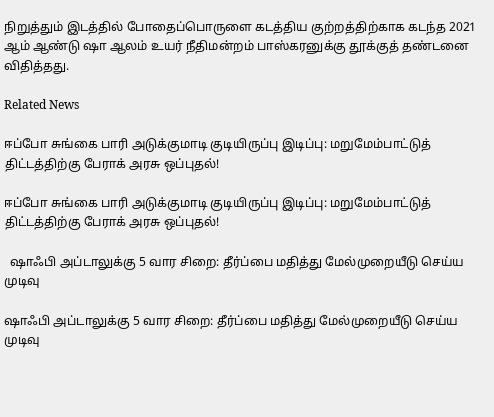நிறுத்தும் இடத்தில் போதைப்பொருளை கடத்திய குற்றத்திற்காக கடந்த 2021 ஆம் ஆண்டு ஷா ஆலம் உயர் நீதிமன்றம் பாஸ்கரனுக்கு தூக்குத் தண்டனை விதித்தது.

Related News

ஈப்போ சுங்கை பாரி அடுக்குமாடி குடியிருப்பு இடிப்பு: மறுமேம்பாட்டுத் திட்டத்திற்கு பேராக் அரசு ஒப்புதல்!

ஈப்போ சுங்கை பாரி அடுக்குமாடி குடியிருப்பு இடிப்பு: மறுமேம்பாட்டுத் திட்டத்திற்கு பேராக் அரசு ஒப்புதல்!

  ஷாஃபி அப்டாலுக்கு 5 வார சிறை: தீர்ப்பை மதித்து மேல்முறையீடு செய்ய முடிவு

ஷாஃபி அப்டாலுக்கு 5 வார சிறை: தீர்ப்பை மதித்து மேல்முறையீடு செய்ய முடிவு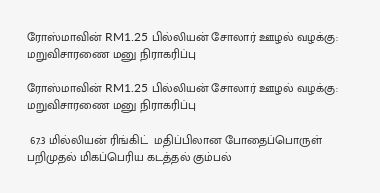ரோஸ்மாவின் RM1.25 பில்லியன் சோலார் ஊழல் வழக்கு: மறுவிசாரணை மனு நிராகரிப்பு

ரோஸ்மாவின் RM1.25 பில்லியன் சோலார் ஊழல் வழக்கு: மறுவிசாரணை மனு நிராகரிப்பு

 67.3 மில்லியன் ரிங்கிட்  மதிப்பிலான போதைப்பொருள் பறிமுதல் மிகப்பெரிய கடத்தல் கும்பல்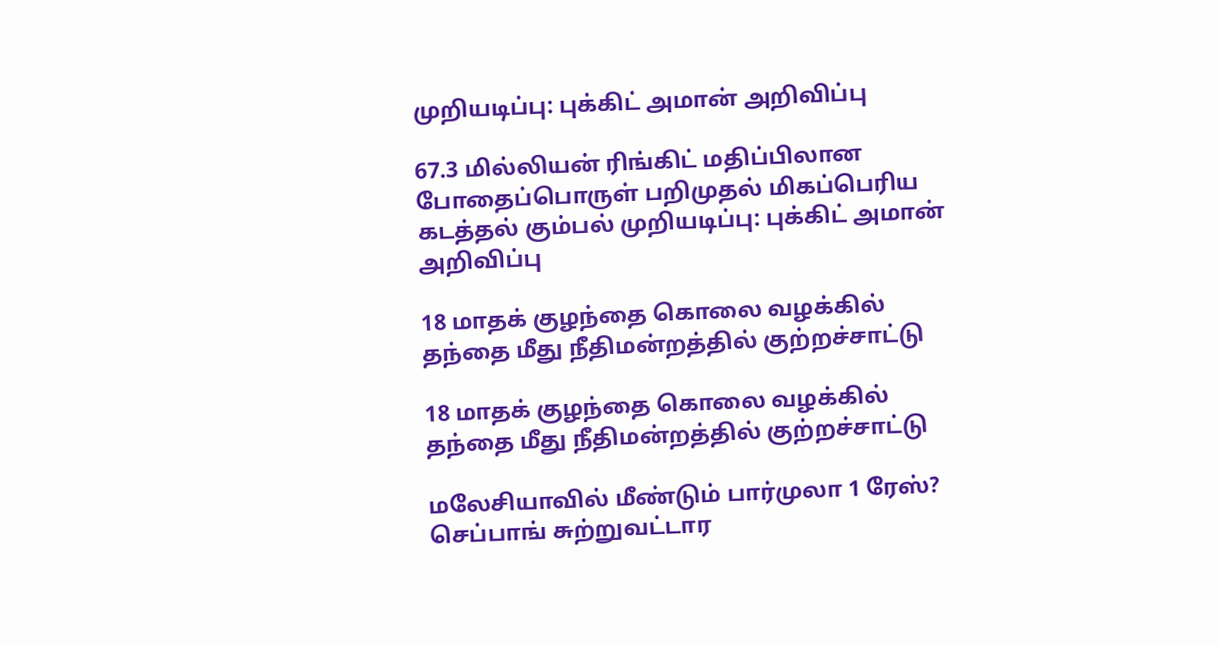முறியடிப்பு: புக்கிட் அமான் அறிவிப்பு

67.3 மில்லியன் ரிங்கிட் மதிப்பிலான போதைப்பொருள் பறிமுதல் மிகப்பெரிய கடத்தல் கும்பல் முறியடிப்பு: புக்கிட் அமான் அறிவிப்பு

18 மாதக் குழந்தை கொலை வழக்கில் தந்தை மீது நீதிமன்றத்தில் குற்றச்சாட்டு

18 மாதக் குழந்தை கொலை வழக்கில் தந்தை மீது நீதிமன்றத்தில் குற்றச்சாட்டு

மலேசியாவில் மீண்டும் பார்முலா 1 ரேஸ்? செப்பாங் சுற்றுவட்டார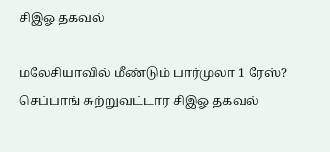சிஇஓ தகவல்

மலேசியாவில் மீண்டும் பார்முலா 1 ரேஸ்? செப்பாங் சுற்றுவட்டார சிஇஓ தகவல்